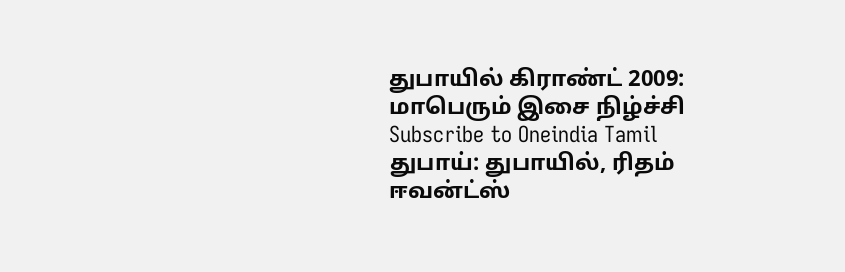துபாயில் கிராண்ட் 2009: மாபெரும் இசை நிழ்ச்சி
Subscribe to Oneindia Tamil
துபாய்: துபாயில், ரிதம் ஈவன்ட்ஸ்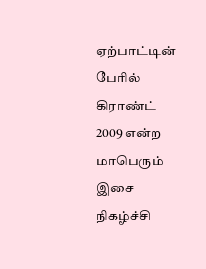ஏற்பாட்டின் பேரில் கிராண்ட் 2009 என்ற மாபெரும் இசை நிகழ்ச்சி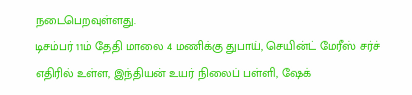நடைபெறவுள்ளது.
டிசம்பர் 11ம் தேதி மாலை 4 மணிக்கு துபாய், செயின்ட் மேரீஸ் சர்ச் எதிரில் உள்ள, இந்தியன் உயர் நிலைப் பள்ளி, ஷேக்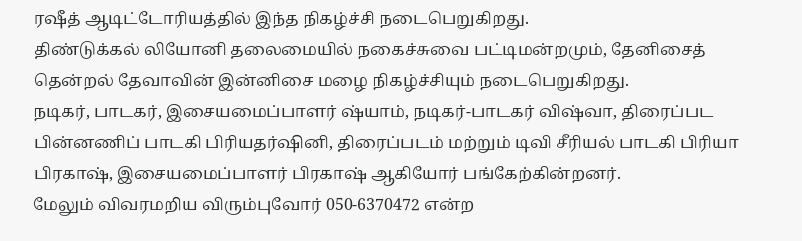ரஷீத் ஆடிட்டோரியத்தில் இந்த நிகழ்ச்சி நடைபெறுகிறது.
திண்டுக்கல் லியோனி தலைமையில் நகைச்சுவை பட்டிமன்றமும், தேனிசைத் தென்றல் தேவாவின் இன்னிசை மழை நிகழ்ச்சியும் நடைபெறுகிறது.
நடிகர், பாடகர், இசையமைப்பாளர் ஷ்யாம், நடிகர்-பாடகர் விஷ்வா, திரைப்பட பின்னணிப் பாடகி பிரியதர்ஷினி, திரைப்படம் மற்றும் டிவி சீரியல் பாடகி பிரியா பிரகாஷ், இசையமைப்பாளர் பிரகாஷ் ஆகியோர் பங்கேற்கின்றனர்.
மேலும் விவரமறிய விரும்புவோர் 050-6370472 என்ற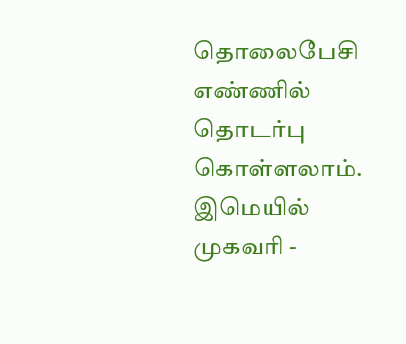தொலைபேசி எண்ணில் தொடர்பு கொள்ளலாம்.
இமெயில் முகவரி -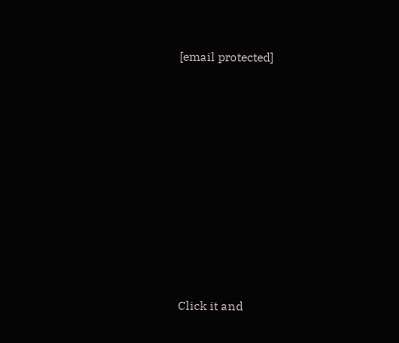[email protected]












Click it and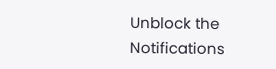Unblock the Notifications